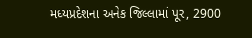મધ્યપ્રદેશના અનેક જિલ્લામાં પૂર, 2900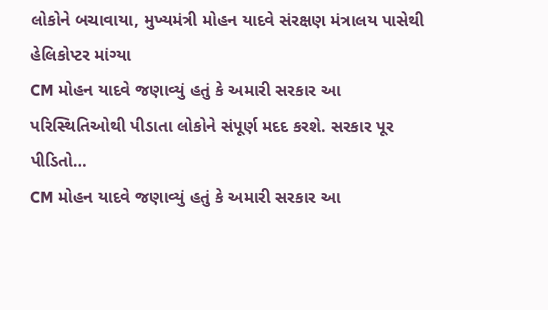લોકોને બચાવાયા, મુખ્યમંત્રી મોહન યાદવે સંરક્ષણ મંત્રાલય પાસેથી હેલિકોપ્ટર માંગ્યા
CM મોહન યાદવે જણાવ્યું હતું કે અમારી સરકાર આ પરિસ્થિતિઓથી પીડાતા લોકોને સંપૂર્ણ મદદ કરશે. સરકાર પૂર પીડિતો…
CM મોહન યાદવે જણાવ્યું હતું કે અમારી સરકાર આ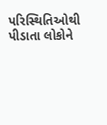પરિસ્થિતિઓથી પીડાતા લોકોને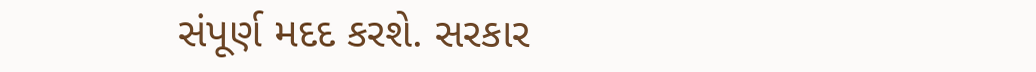સંપૂર્ણ મદદ કરશે. સરકાર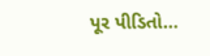પૂર પીડિતો…